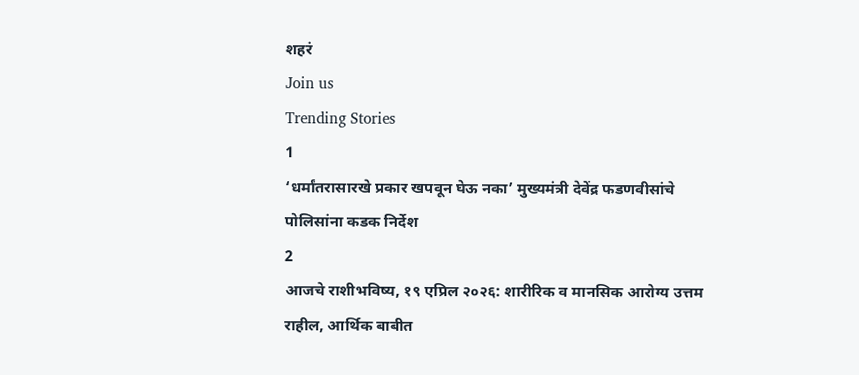शहरं
Join us
Trending Stories
1
‘धर्मांतरासारखे प्रकार खपवून घेऊ नका’ मुख्यमंत्री देवेंद्र फडणवीसांचे पोलिसांना कडक निर्देश
2
आजचे राशीभविष्य, १९ एप्रिल २०२६: शारीरिक व मानसिक आरोग्य उत्तम राहील, आर्थिक बाबीत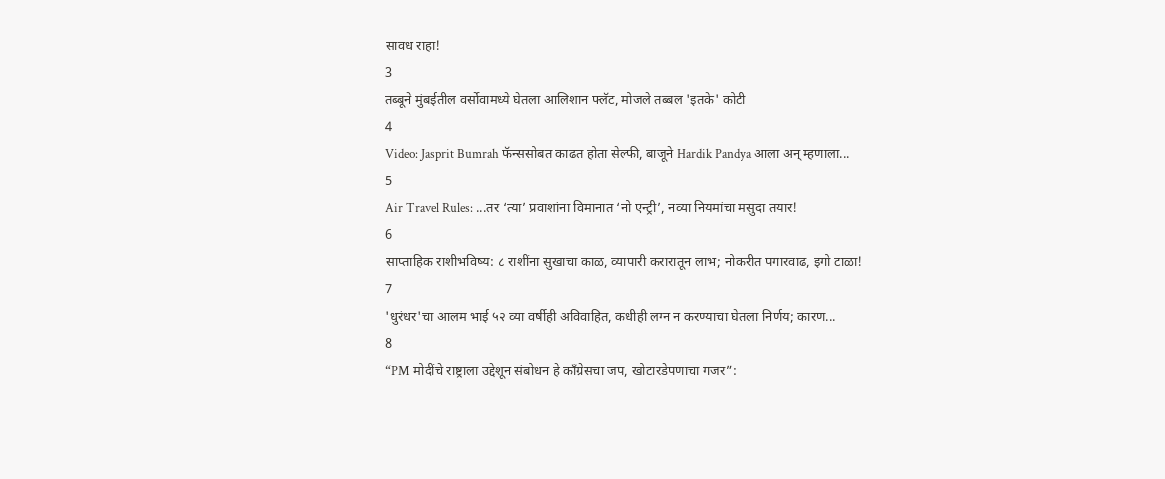सावध राहा!
3
तब्बूने मुंबईतील वर्सोवामध्ये घेतला आलिशान फ्लॅट, मोजले तब्बल 'इतके' कोटी
4
Video: Jasprit Bumrah फॅन्ससोबत काढत होता सेल्फी, बाजूने Hardik Pandya आला अन् म्हणाला...
5
Air Travel Rules: ...तर ‘त्या’ प्रवाशांना विमानात ‘नो एन्ट्री’, नव्या नियमांचा मसुदा तयार!
6
साप्ताहिक राशीभविष्य: ८ राशींना सुखाचा काळ, व्यापारी करारातून लाभ; नोकरीत पगारवाढ, इगो टाळा!
7
'धुरंधर'चा आलम भाई ५२ व्या वर्षीही अविवाहित, कधीही लग्न न करण्याचा घेतला निर्णय; कारण...
8
“PM मोदींचे राष्ट्राला उद्देशून संबोधन हे काँग्रेसचा जप, खोटारडेपणाचा गजर”: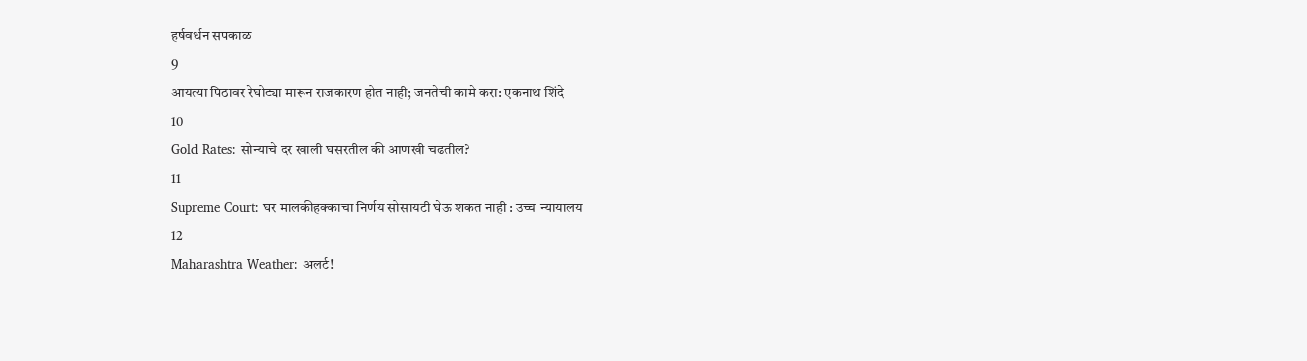हर्षवर्धन सपकाळ
9
आयत्या पिठावर रेघोट्या मारून राजकारण होत नाही; जनतेची कामे करा: एकनाथ शिंदे
10
Gold Rates: सोन्याचे दर खाली घसरतील की आणखी चढतील?
11
Supreme Court: घर मालकीहक्काचा निर्णय सोसायटी घेऊ शकत नाही : उच्च न्यायालय
12
Maharashtra Weather: अलर्ट!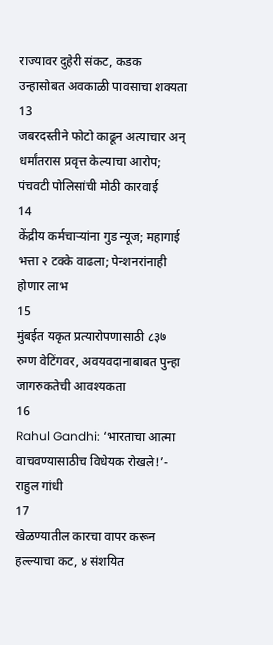राज्यावर दुहेरी संकट, कडक उन्हासोबत अवकाळी पावसाचा शक्यता
13
जबरदस्तीने फोटो काढून अत्याचार अन् धर्मांतरास प्रवृत्त केल्याचा आरोप;  पंचवटी पोलिसांची मोठी कारवाई
14
केंद्रीय कर्मचाऱ्यांना गुड न्यूज; महागाई भत्ता २ टक्के वाढला; पेन्शनरांनाही होणार लाभ
15
मुंबईत यकृत प्रत्यारोपणासाठी ८३७ रुग्ण वेटिंगवर, अवयवदानाबाबत पुन्हा जागरुकतेची आवश्यकता
16
Rahul Gandhi: ‘भारताचा आत्मा वाचवण्यासाठीच विधेयक रोखले!’- राहुल गांधी
17
खेळण्यातील कारचा वापर करून हल्ल्याचा कट, ४ संशयित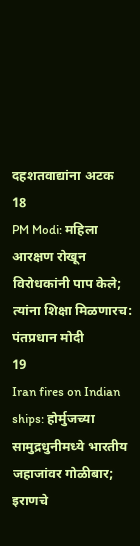दहशतवाद्यांना अटक
18
PM Modi: महिला आरक्षण रोखून विरोधकांनी पाप केले; त्यांना शिक्षा मिळणारच: पंतप्रधान मोदी
19
Iran fires on Indian ships: होर्मुजच्या सामुद्रधुनीमध्ये भारतीय जहाजांवर गोळीबार; इराणचे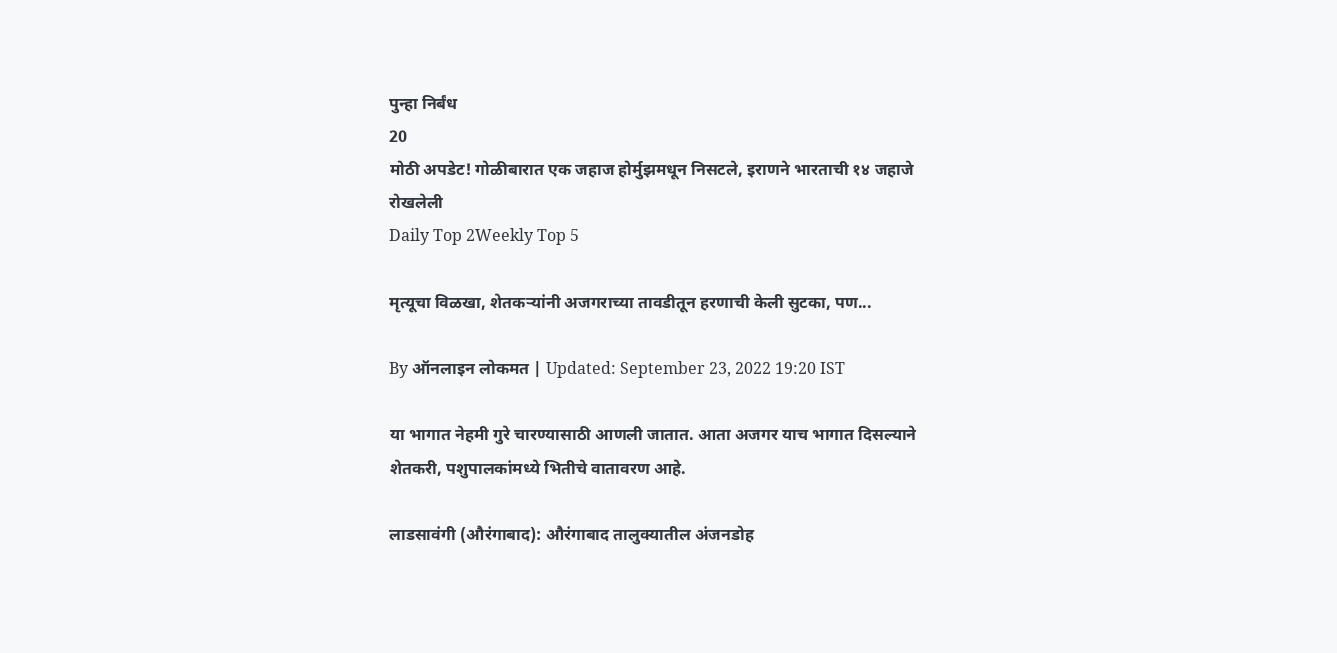पुन्हा निर्बंध
20
मोठी अपडेट! गोळीबारात एक जहाज होर्मुझमधून निसटले, इराणने भारताची १४ जहाजे रोखलेली
Daily Top 2Weekly Top 5

मृत्यूचा विळखा, शेतकऱ्यांनी अजगराच्या तावडीतून हरणाची केली सुटका, पण...

By ऑनलाइन लोकमत | Updated: September 23, 2022 19:20 IST

या भागात नेहमी गुरे चारण्यासाठी आणली जातात. आता अजगर याच भागात दिसल्याने शेतकरी, पशुपालकांमध्ये भितीचे वातावरण आहे.

लाडसावंगी (औरंगाबाद): औरंगाबाद तालुक्यातील अंजनडोह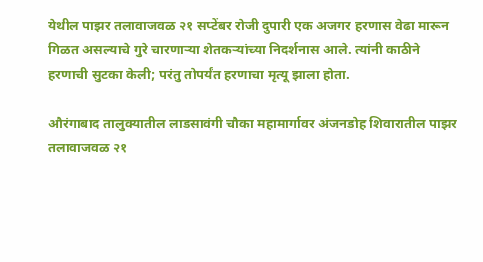येथील पाझर तलावाजवळ २१ सप्टेंबर रोजी दुपारी एक अजगर हरणास वेढा मारून गिळत असल्याचे गुरे चारणाऱ्या शेतकऱ्यांच्या निदर्शनास आले. त्यांनी काठीने हरणाची सुटका केली; परंतु तोपर्यंत हरणाचा मृत्यू झाला होता.

औरंगाबाद तालुक्यातील लाडसावंगी चौका महामार्गावर अंजनडोह शिवारातील पाझर तलावाजवळ २१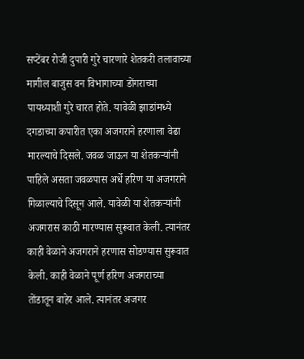सप्टेंबर रोजी दुपारी गुरे चारणारे शेतकरी तलावाच्या मागील बाजुस वन विभागाच्या डोंगराच्या पायथ्याशी गुरे चारत होते. यावेळी झाडांमध्ये दगडाच्या कपारीत एका अजगराने हरणाला वेढा मारल्याचे दिसले. जवळ जाऊन या शेतकऱ्यांनी पाहिले असता जवळपास अर्धे हरिण या अजगराने गिळाल्याचे दिसून आले. यावेळी या शेतकऱ्यांनी अजगरास काठी मारण्यास सुरूवात केली. त्यानंतर काही वेळाने अजगराने हरणास सोडण्यास सुरूवात केली. काही वेळाने पूर्ण हरिण अजगराच्या तोंडातून बाहेर आले. त्यानंतर अजगर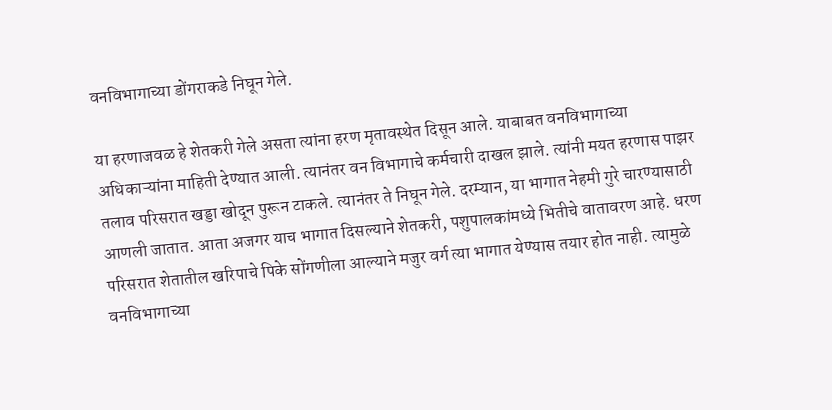वनविभागाच्या डोंगराकडे निघून गेले.

या हरणाजवळ हे शेतकरी गेले असता त्यांना हरण मृतावस्थेत दिसून आले. याबाबत वनविभागाच्या अधिकाऱ्यांना माहिती देण्यात आली. त्यानंतर वन विभागाचे कर्मचारी दाखल झाले. त्यांनी मयत हरणास पाझर तलाव परिसरात खड्डा खोदून पुरून टाकले. त्यानंतर ते निघून गेले. दरम्यान, या भागात नेहमी गुरे चारण्यासाठी आणली जातात. आता अजगर याच भागात दिसल्याने शेतकरी, पशुपालकांमध्ये भितीचे वातावरण आहे. धरण परिसरात शेतातील खरिपाचे पिके सोंगणीला आल्याने मजुर वर्ग त्या भागात येण्यास तयार होत नाही. त्यामुळे वनविभागाच्या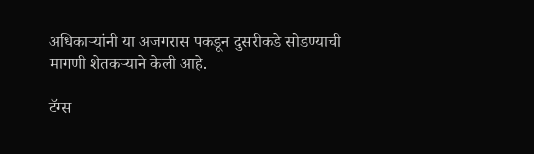अधिकाऱ्यांनी या अजगरास पकडून दुसरीकडे सोडण्याची मागणी शेतकऱ्याने केली आहे.

टॅग्स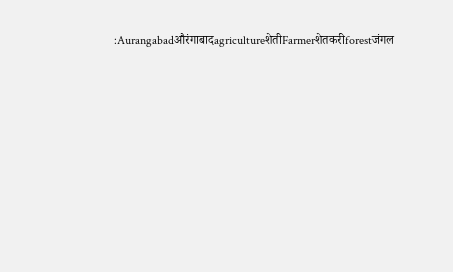:AurangabadऔरंगाबादagricultureशेतीFarmerशेतकरीforestजंगल